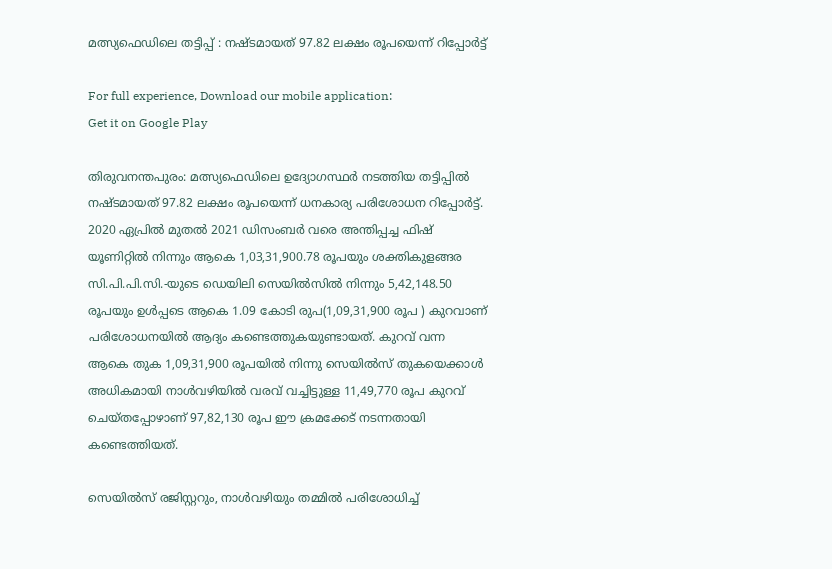മത്സ്യഫെഡിലെ തട്ടിപ്പ് : നഷ്ടമായത് 97.82 ലക്ഷം രൂപയെന്ന് റിപ്പോർട്ട്

For full experience, Download our mobile application:
Get it on Google Play

തിരുവനന്തപുരം: മത്സ്യഫെഡിലെ ഉദ്യോഗസ്ഥർ നടത്തിയ തട്ടിപ്പിൽ നഷ്ടമായത് 97.82 ലക്ഷം രൂപയെന്ന് ധനകാര്യ പരിശോധന റിപ്പോർട്ട്. 2020 ഏപ്രിൽ മുതൽ 2021 ഡിസംബർ വരെ അന്തിപ്പച്ച ഫിഷ് യൂണിറ്റിൽ നിന്നും ആകെ 1,03,31,900.78 രൂപയും ശക്തികുളങ്ങര സി.പി.പി.സി.-യുടെ ഡെയിലി സെയിൽസിൽ നിന്നും 5,42,148.50 രൂപയും ഉൾപ്പടെ ആകെ 1.09 കോടി രുപ(1,09,31,900 രൂപ ) കുറവാണ് പരിശോധനയിൽ ആദ്യം കണ്ടെത്തുകയുണ്ടായത്. കുറവ് വന്ന ആകെ തുക 1,09,31,900 രൂപയിൽ നിന്നു സെയിൽസ് തുകയെക്കാൾ അധികമായി നാൾവഴിയിൽ വരവ് വച്ചിട്ടുള്ള 11,49,770 രൂപ കുറവ് ചെയ്തപ്പോഴാണ് 97,82,130 രൂപ ഈ ക്രമക്കേട് നടന്നതായി കണ്ടെത്തിയത്.

സെയിൽസ് രജിസ്റ്ററും, നാൾവഴിയും തമ്മിൽ പരിശോധിച്ച്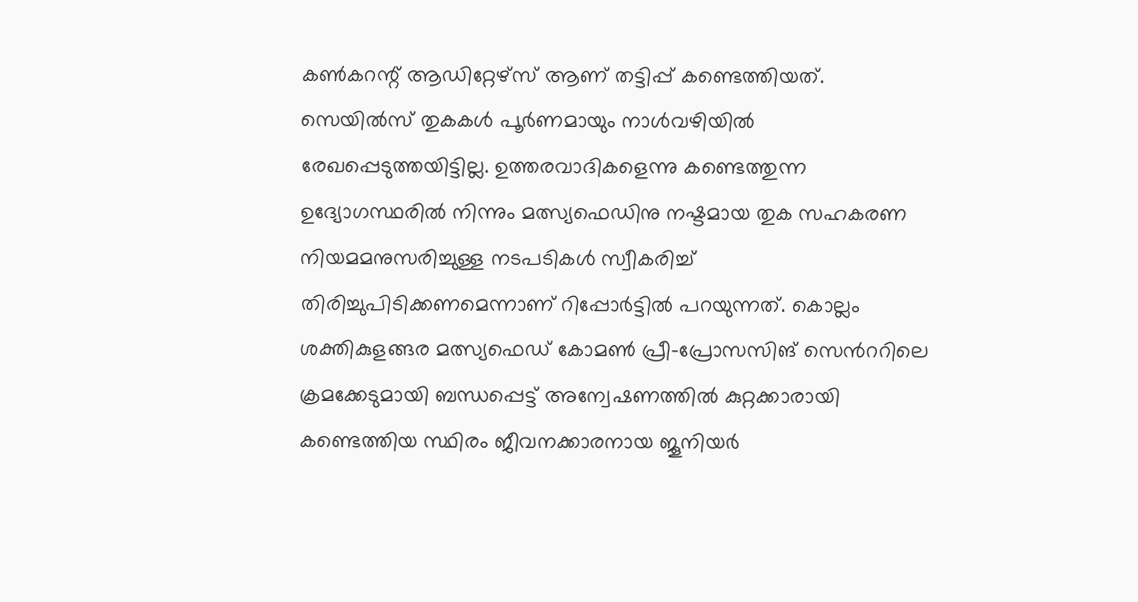കൺകറന്റ് ആഡിറ്റേഴ്സ് ആണ് തട്ടിപ്പ് കണ്ടെത്തിയത്. സെയിൽസ് തുകകൾ പൂർണമായും നാൾവഴിയിൽ രേഖപ്പെടുത്തയിട്ടില്ല. ഉത്തരവാദികളെന്നു കണ്ടെത്തുന്ന ഉദ്യോഗസ്ഥരിൽ നിന്നും മത്സ്യഫെഡിനു നഷ്ടമായ തുക സഹകരണ നിയമമനുസരിച്ചുള്ള നടപടികൾ സ്വീകരിച്ച് തിരിച്ചുപിടിക്കണമെന്നാണ് റിപ്പോർട്ടിൽ പറയുന്നത്. കൊല്ലം ശക്തികുളങ്ങര മത്സ്യഫെഡ് കോമൺ പ്രീ-പ്രോസസിങ് സെൻററിലെ ക്രമക്കേടുമായി ബന്ധപ്പെട്ട് അന്വേഷണത്തിൽ കുറ്റക്കാരായി കണ്ടെത്തിയ സ്ഥിരം ജീവനക്കാരനായ ജൂനിയർ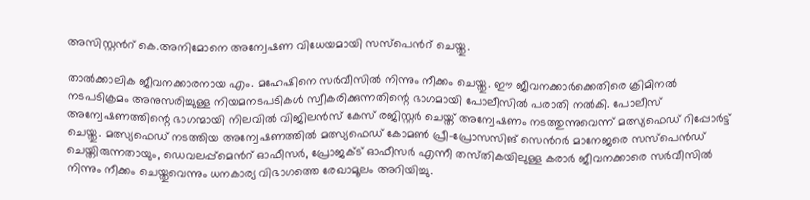അസിസ്റ്റൻറ് കെ.അനിമോനെ അന്വേഷണ വിധേയമായി സസ്പെൻറ് ചെയ്തു.

താൽക്കാലിക ജീവനക്കാരനായ എം. മഹേഷിനെ സർവീസിൽ നിന്നും നീക്കം ചെയ്തു. ഈ ജീവനക്കാർക്കെതിരെ ക്രിമിനൽ നടപടിക്രമം അനുസരിച്ചുള്ള നിയമനടപടികൾ സ്വീകരിക്കുന്നതിന്റെ ഭാഗമായി പോലീസിൽ പരാതി നൽകി. പോലീസ് അന്വേഷണത്തിന്റെ ഭാഗന്മായി നിലവിൽ വിജിലൻസ് കേസ് രജിസ്റ്റർ ചെയ്ത് അന്വേഷണം നടത്തുന്നുവെന്ന് മത്സ്യഫെഡ് റിപ്പോർട്ട് ചെയ്തു. മത്സ്യഫെഡ് നടത്തിയ അന്വേഷണത്തിൽ മത്സ്യഫെഡ് കോമൺ പ്രീ-പ്രോസസിങ് സെൻറർ മാനേജരെ സസ്പെൻഡ് ചെയ്തിരുന്നതായും, ഡെവലപ്പ്മെൻറ് ഓഫീസർ, പ്രോജക്ട് ഓഫീസർ എന്നീ തസ്‌തികയിലുള്ള കരാർ ജീവനക്കാരെ സർവീസിൽ നിന്നും നീക്കം ചെയ്തുവെന്നും ധനകാര്യ വിഭാഗത്തെ രേഖാമൂലം അറിയിച്ചു.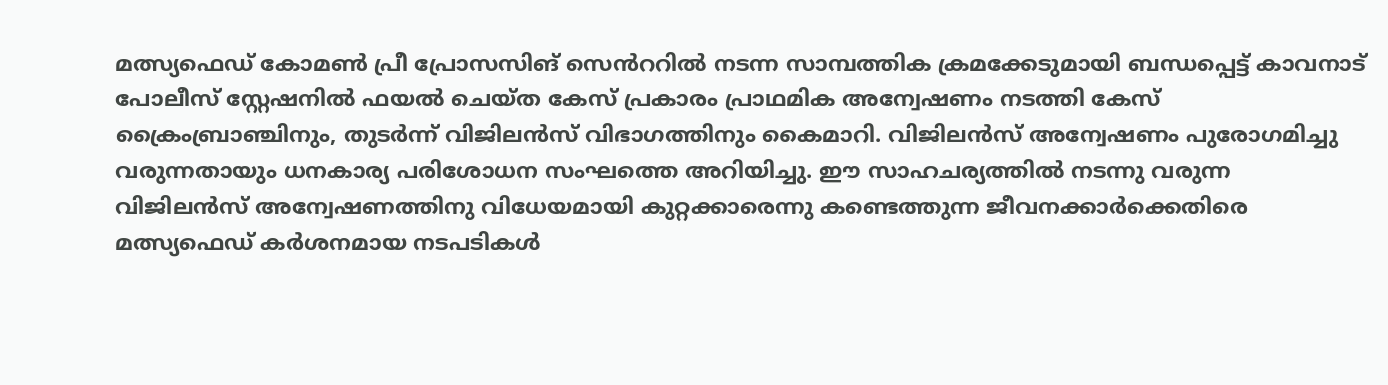മത്സ്യഫെഡ് കോമൺ പ്രീ പ്രോസസിങ് സെൻററിൽ നടന്ന സാമ്പത്തിക ക്രമക്കേടുമായി ബന്ധപ്പെട്ട് കാവനാട് പോലീസ് സ്റ്റേഷനിൽ ഫയൽ ചെയ്ത കേസ് പ്രകാരം പ്രാഥമിക അന്വേഷണം നടത്തി കേസ് ക്രൈംബ്രാഞ്ചിനും, തുടർന്ന് വിജിലൻസ് വിഭാഗത്തിനും കൈമാറി. വിജിലൻസ് അന്വേഷണം പുരോഗമിച്ചു വരുന്നതായും ധനകാര്യ പരിശോധന സംഘത്തെ അറിയിച്ചു. ഈ സാഹചര്യത്തിൽ നടന്നു വരുന്ന വിജിലൻസ് അന്വേഷണത്തിനു വിധേയമായി കുറ്റക്കാരെന്നു കണ്ടെത്തുന്ന ജീവനക്കാർക്കെതിരെ മത്സ്യഫെഡ് കർശനമായ നടപടികൾ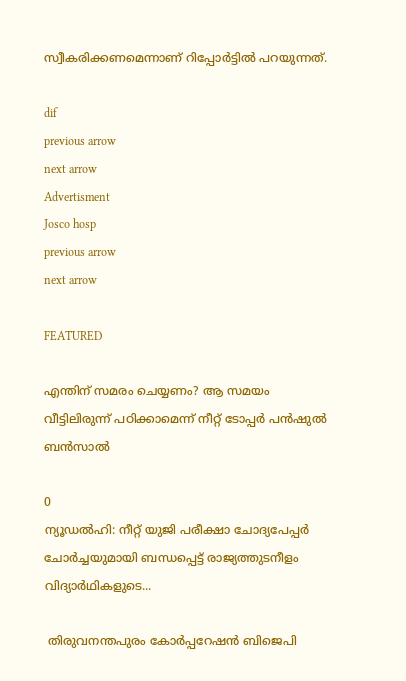സ്വീകരിക്കണമെന്നാണ് റിപ്പോർട്ടിൽ പറയുന്നത്.

dif
previous arrow
next arrow
Advertisment
Josco hosp
previous arrow
next arrow

FEATURED

എന്തിന് സമരം ചെയ്യണം? ആ സമയം വീട്ടിലിരുന്ന് പഠിക്കാമെന്ന് നീറ്റ് ടോപ്പർ പൻഷുൽ ബൻസാൽ

0
ന്യൂഡൽഹി: നീറ്റ് യുജി പരീക്ഷാ ചോദ്യപേപ്പർ ചോർച്ചയുമായി ബന്ധപ്പെട്ട് രാജ്യത്തുടനീളം വിദ്യാർഥികളുടെ...

 തിരുവനന്തപുരം കോർപ്പറേഷൻ ബിജെപി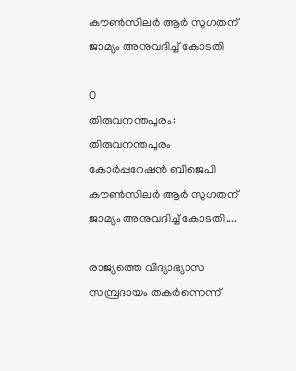കൗൺസിലർ ആർ സുഗതന് ജാമ്യം അനുവദിച്ച് കോടതി

0
തിരുവനന്തപുരം: തിരുവനന്തപുരം കോർപ്പറേഷൻ ബിജെപി കൗൺസിലർ ആർ സുഗതന് ജാമ്യം അനുവദിച്ച് കോടതി....

രാജ്യത്തെ വിദ്യാഭ്യാസ സമ്പ്രദായം തകർന്നെന്ന്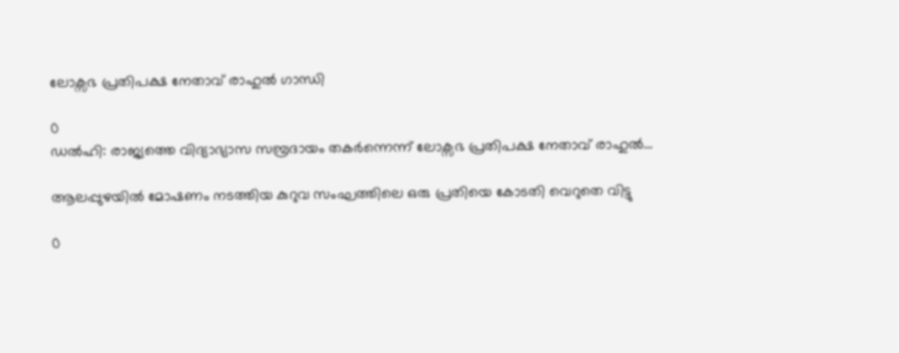ലോക്സഭ പ്രതിപക്ഷ നേതാവ് രാഹുൽ ഗാന്ധി

0
ഡൽഹി: രാജ്യത്തെ വിദ്യാഭ്യാസ സമ്പ്രദായം തകർന്നെന്ന് ലോക്സഭ പ്രതിപക്ഷ നേതാവ് രാഹുൽ...

ആലപ്പുഴയിൽ മോഷണം നടത്തിയ കുറുവ സംഘത്തിലെ ഒരു പ്രതിയെ കോടതി വെറുതെ വിട്ടു

0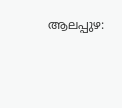ആലപ്പുഴ: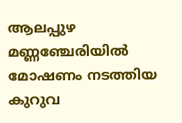ആലപ്പുഴ മണ്ണഞ്ചേരിയിൽ മോഷണം നടത്തിയ കുറുവ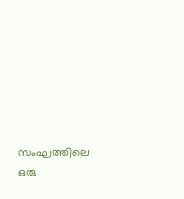സംഘത്തിലെ ഒരു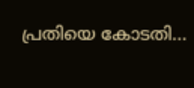പ്രതിയെ കോടതി...